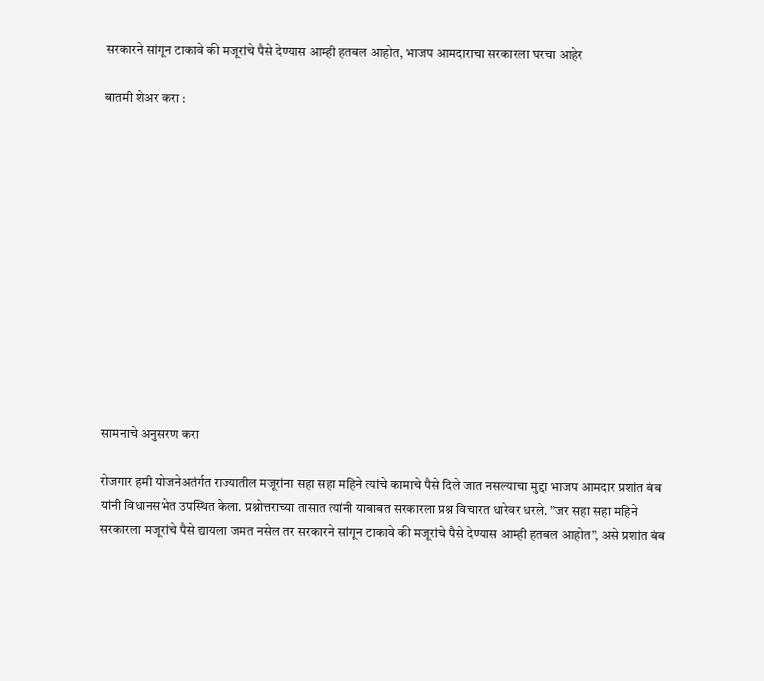सरकारने सांगून टाकावे की मजूरांचे पैसे देण्यास आम्ही हतबल आहोत, भाजप आमदाराचा सरकारला घरचा आहेर

बातमी शेअर करा :













सामनाचे अनुसरण करा

रोजगार हमी योजनेअतंर्गत राज्यातील मजूरांना सहा सहा महिने त्यांचे कामाचे पैसे दिले जात नसल्याचा मुद्दा भाजप आमदार प्रशांत बंब यांनी विधानसभेत उपस्थित केला. प्रश्नोत्तराच्या तासात त्यांनी याबाबत सरकारला प्रश्न विचारत धारेवर धरले. ”जर सहा सहा महिने सरकारला मजूरांचे पैसे द्यायला जमत नसेल तर सरकारने सांगून टाकावे की मजूरांचे पैसे देण्यास आम्ही हतबल आहोत”, असे प्रशांत बंब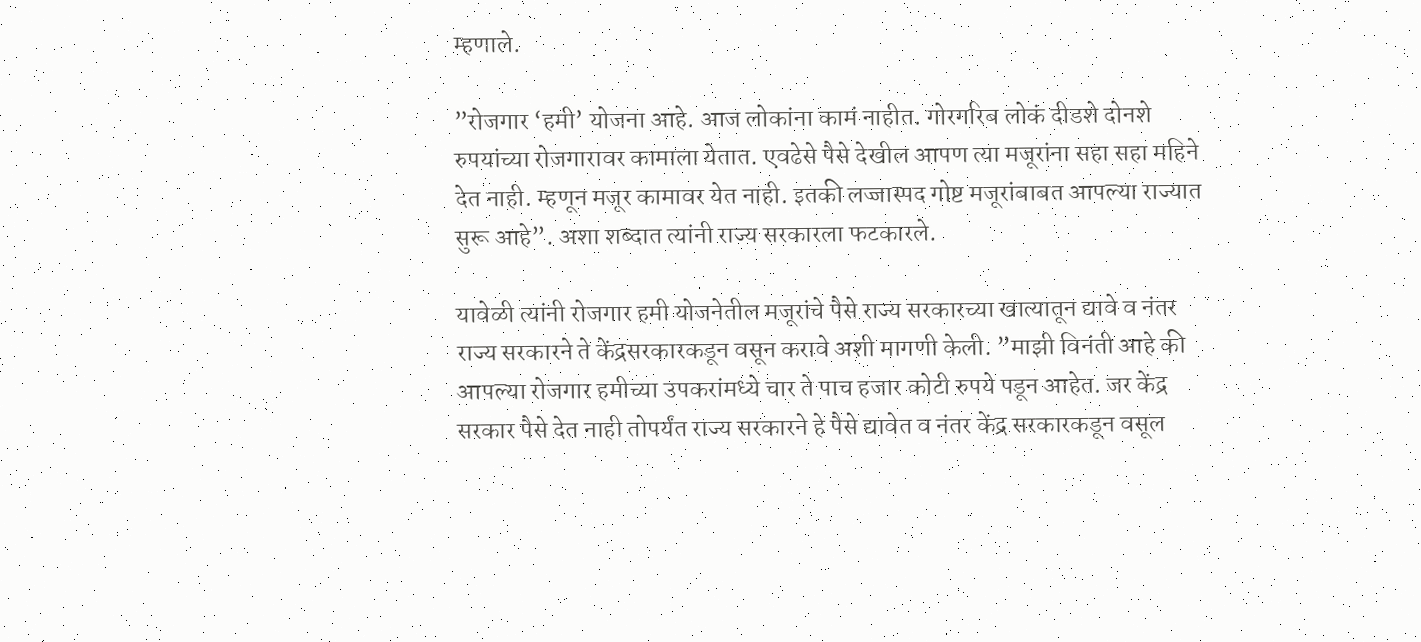म्हणाले.

”रोजगार ‘हमी’ योजना आहे. आज लोकांना कामं नाहीत. गोरगरिब लोकं दीडशे दोनशे रुपयांच्या रोजगारावर कामाला येतात. एवढेसे पैसे देखील आपण त्या मजूरांना सहा सहा महिने देत नाही. म्हणून मजूर कामावर येत नाही. इतकी लज्जास्पद गोष्ट मजूरांबाबत आपल्या राज्यात सुरू आहे”. अशा शब्दात त्यांनी राज्य सरकारला फटकारले.

यावेळी त्यांनी रोजगार हमी योजनेतील मजूरांचे पैसे राज्य सरकारच्या खात्यातून द्यावे व नंतर राज्य सरकारने ते केंद्रसरकारकडून वसून करावे अशी मागणी केली. ”माझी विनंती आहे की आपल्या रोजगार हमीच्या उपकरांमध्ये चार ते पाच हजार कोटी रुपये पडून आहेत. जर केंद्र सरकार पैसे देत नाही तोपर्यंत राज्य सरकारने हे पैसे द्यावेत व नंतर केंद्र सरकारकडून वसूल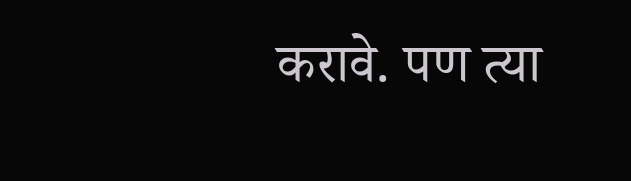करावे. पण त्या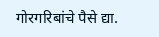गोरगरिबांचे पैसे द्या.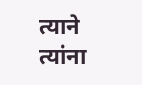त्याने त्यांना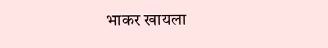भाकर खायला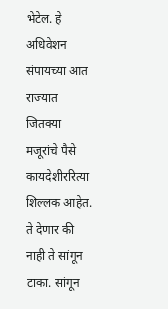भेटेल. हे अधिवेशन संपायच्या आत राज्यात जितक्या मजूरांचे पैसे कायदेशीररित्या शिल्लक आहेत. ते देणार की नाही ते सांगून टाका. सांगून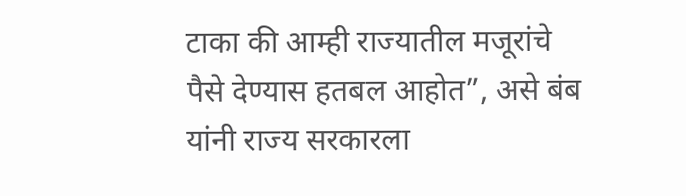टाका की आम्ही राज्यातील मजूरांचे पैसे देण्यास हतबल आहोत”, असे बंब यांनी राज्य सरकारला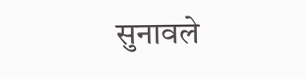सुनावले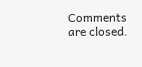Comments are closed.